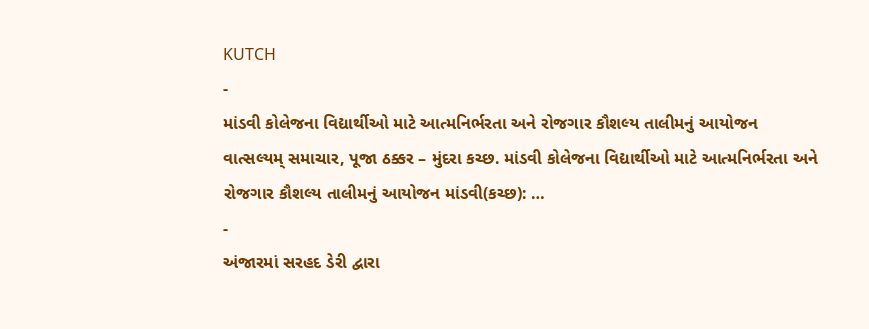KUTCH
-
માંડવી કોલેજના વિદ્યાર્થીઓ માટે આત્મનિર્ભરતા અને રોજગાર કૌશલ્ય તાલીમનું આયોજન
વાત્સલ્યમ્ સમાચાર, પૂજા ઠક્કર – મુંદરા કચ્છ. માંડવી કોલેજના વિદ્યાર્થીઓ માટે આત્મનિર્ભરતા અને રોજગાર કૌશલ્ય તાલીમનું આયોજન માંડવી(કચ્છ): …
-
અંજારમાં સરહદ ડેરી દ્વારા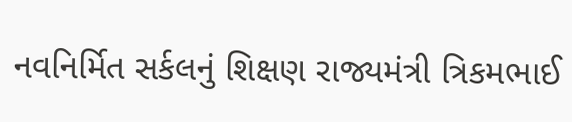નવનિર્મિત સર્કલનું શિક્ષણ રાજ્યમંત્રી ત્રિકમભાઈ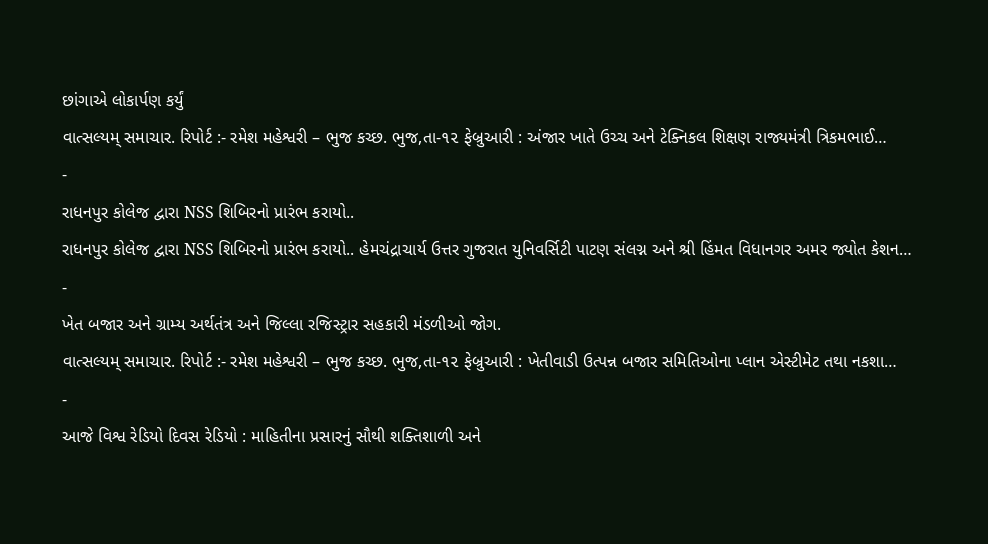છાંગાએ લોકાર્પણ કર્યું
વાત્સલ્યમ્ સમાચાર. રિપોર્ટ :- રમેશ મહેશ્વરી – ભુજ કચ્છ. ભુજ,તા-૧૨ ફેબ્રુઆરી : અંજાર ખાતે ઉચ્ચ અને ટેક્નિકલ શિક્ષણ રાજ્યમંત્રી ત્રિકમભાઈ…
-
રાધનપુર કોલેજ દ્વારા NSS શિબિરનો પ્રારંભ કરાયો..
રાધનપુર કોલેજ દ્વારા NSS શિબિરનો પ્રારંભ કરાયો.. હેમચંદ્રાચાર્ય ઉત્તર ગુજરાત યુનિવર્સિટી પાટણ સંલગ્ન અને શ્રી હિંમત વિધાનગર અમર જ્યોત કેશન…
-
ખેત બજાર અને ગ્રામ્ય અર્થતંત્ર અને જિલ્લા રજિસ્ટ્રાર સહકારી મંડળીઓ જોગ.
વાત્સલ્યમ્ સમાચાર. રિપોર્ટ :- રમેશ મહેશ્વરી – ભુજ કચ્છ. ભુજ,તા-૧૨ ફેબ્રુઆરી : ખેતીવાડી ઉત્પન્ન બજાર સમિતિઓના પ્લાન એસ્ટીમેટ તથા નકશા…
-
આજે વિશ્વ રેડિયો દિવસ રેડિયો : માહિતીના પ્રસારનું સૌથી શક્તિશાળી અને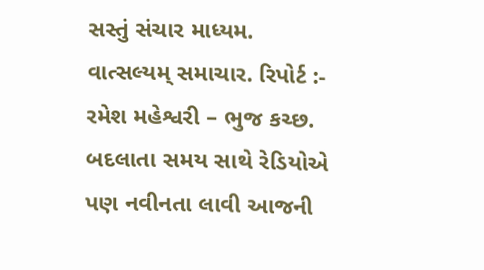સસ્તું સંચાર માધ્યમ.
વાત્સલ્યમ્ સમાચાર. રિપોર્ટ :- રમેશ મહેશ્વરી – ભુજ કચ્છ. બદલાતા સમય સાથે રેડિયોએ પણ નવીનતા લાવી આજની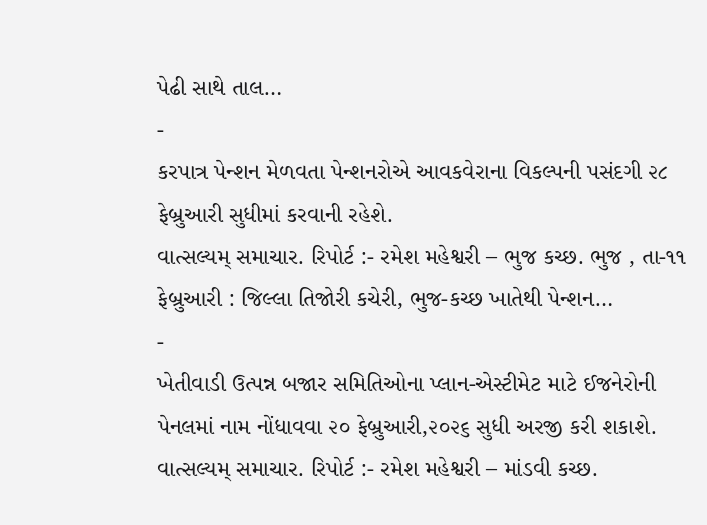પેઢી સાથે તાલ…
-
કરપાત્ર પેન્શન મેળવતા પેન્શનરોએ આવકવેરાના વિકલ્પની પસંદગી ૨૮ ફેબ્રુઆરી સુધીમાં કરવાની રહેશે.
વાત્સલ્યમ્ સમાચાર. રિપોર્ટ :- રમેશ મહેશ્વરી – ભુજ કચ્છ. ભુજ , તા-૧૧ ફેબ્રુઆરી : જિલ્લા તિજોરી કચેરી, ભુજ-કચ્છ ખાતેથી પેન્શન…
-
ખેતીવાડી ઉત્પન્ન બજાર સમિતિઓના પ્લાન-એસ્ટીમેટ માટે ઈજનેરોની પેનલમાં નામ નોંધાવવા ૨૦ ફેબ્રુઆરી,૨૦૨૬ સુધી અરજી કરી શકાશે.
વાત્સલ્યમ્ સમાચાર. રિપોર્ટ :- રમેશ મહેશ્વરી – માંડવી કચ્છ.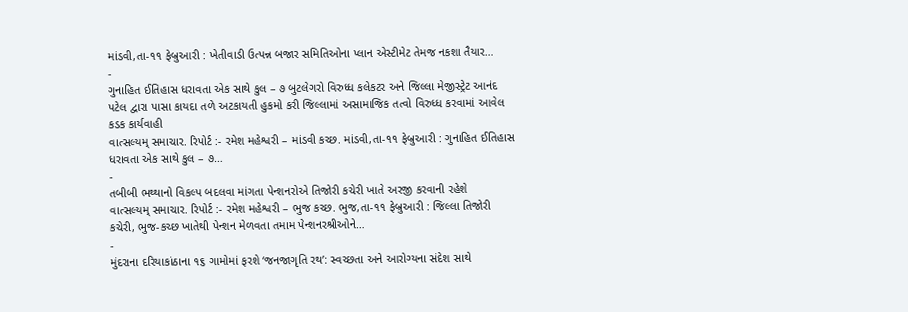માંડવી,તા-૧૧ ફેબ્રુઆરી : ખેતીવાડી ઉત્પન્ન બજાર સમિતિઓના પ્લાન એસ્ટીમેટ તેમજ નકશા તૈયાર…
-
ગુનાહિત ઈતિહાસ ધરાવતા એક સાથે કુલ – ૭ બુટલેગરો વિરુધ્ધ કલેકટર અને જિલ્લા મેજીસ્ટ્રેટ આનંદ પટેલ દ્વારા પાસા કાયદા તળે અટકાયતી હુકમો કરી જિલ્લામાં અસામાજિક તત્વો વિરુધ્ધ કરવામાં આવેલ કડક કાર્યવાહી
વાત્સલ્યમ્ સમાચાર. રિપોર્ટ :- રમેશ મહેશ્વરી – માંડવી કચ્છ. માંડવી,તા-૧૧ ફેબ્રુઆરી : ગુનાહિત ઈતિહાસ ધરાવતા એક સાથે કુલ – ૭…
-
તબીબી ભથ્થાનો વિકલ્પ બદલવા માંગતા પેન્શનરોએ તિજોરી કચેરી ખાતે અરજી કરવાની રહેશે
વાત્સલ્યમ્ સમાચાર. રિપોર્ટ :- રમેશ મહેશ્વરી – ભુજ કચ્છ. ભુજ,તા-૧૧ ફેબ્રુઆરી : જિલ્લા તિજોરી કચેરી, ભુજ-કચ્છ ખાતેથી પેન્શન મેળવતા તમામ પેન્શનરશ્રીઓને…
-
મુંદરાના દરિયાકાંઠાના ૧૬ ગામોમાં ફરશે ‘જનજાગૃતિ રથ’: સ્વચ્છતા અને આરોગ્યના સંદેશ સાથે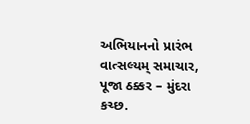અભિયાનનો પ્રારંભ
વાત્સલ્યમ્ સમાચાર, પૂજા ઠક્કર – મુંદરા કચ્છ.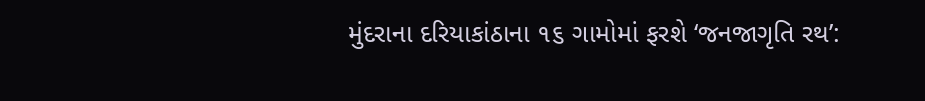મુંદરાના દરિયાકાંઠાના ૧૬ ગામોમાં ફરશે ‘જનજાગૃતિ રથ’: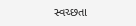સ્વચ્છતા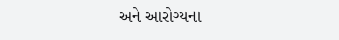અને આરોગ્યના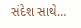સંદેશ સાથે…